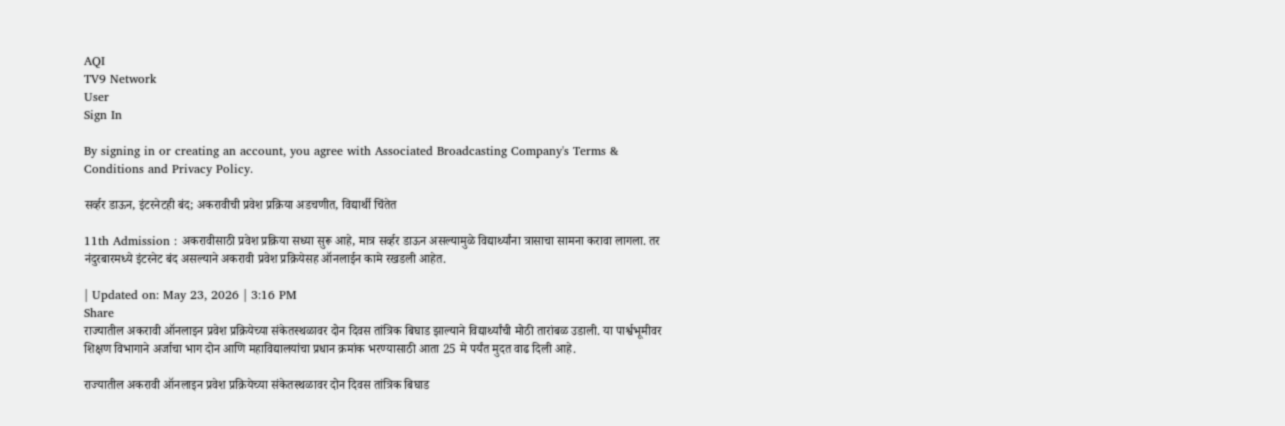AQI
TV9 Network
User
Sign In

By signing in or creating an account, you agree with Associated Broadcasting Company's Terms & Conditions and Privacy Policy.

सर्व्हर डाऊन, इंटरनेटही बंद; अकरावीची प्रवेश प्रक्रिया अडचणीत, विद्यार्थी चिंतेत

11th Admission : अकरावीसाठी प्रवेश प्रक्रिया सध्या सुरू आहे, मात्र सर्व्हर डाऊन असल्यामुळे विद्यार्थ्यांना त्रासाचा सामना करावा लागला. तर नंदुरबारमध्ये इंटरनेट बंद असल्याने अकरावी प्रवेश प्रक्रियेसह ऑनलाईन कामे रखडली आहेत.

| Updated on: May 23, 2026 | 3:16 PM
Share
राज्यातील अकरावी ऑनलाइन प्रवेश प्रक्रियेच्या संकेतस्थळावर दोन दिवस तांत्रिक बिघाड झाल्याने विद्यार्थ्यांची मोठी तारांबळ उडाली. या पार्श्वभूमीवर शिक्षण विभागाने अर्जाचा भाग दोन आणि महाविद्यालयांचा प्रधान क्रमांक भरण्यासाठी आता 25 मे पर्यंत मुदत वाढ दिली आहे.

राज्यातील अकरावी ऑनलाइन प्रवेश प्रक्रियेच्या संकेतस्थळावर दोन दिवस तांत्रिक बिघाड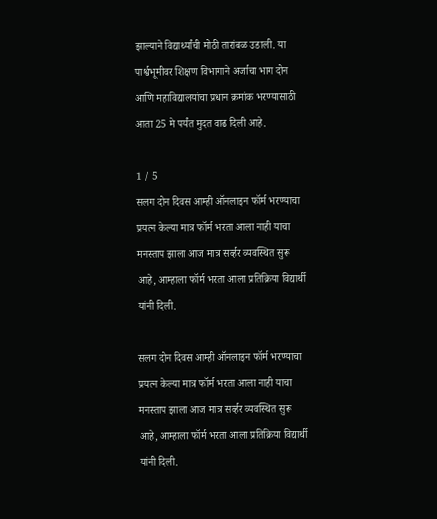झाल्याने विद्यार्थ्यांची मोठी तारांबळ उडाली. या पार्श्वभूमीवर शिक्षण विभागाने अर्जाचा भाग दोन आणि महाविद्यालयांचा प्रधान क्रमांक भरण्यासाठी आता 25 मे पर्यंत मुदत वाढ दिली आहे.

1 / 5
सलग दोन दिवस आम्ही ऑनलाइन फॉर्म भरण्याचा प्रयत्न केल्या मात्र फॉर्म भरता आला नाही याचा मनस्ताप झाला आज मात्र सर्व्हर व्यवस्थित सुरू आहे, आम्हाला फॉर्म भरता आला प्रतिक्रिया विद्यार्थी यांनी दिली.

सलग दोन दिवस आम्ही ऑनलाइन फॉर्म भरण्याचा प्रयत्न केल्या मात्र फॉर्म भरता आला नाही याचा मनस्ताप झाला आज मात्र सर्व्हर व्यवस्थित सुरू आहे, आम्हाला फॉर्म भरता आला प्रतिक्रिया विद्यार्थी यांनी दिली.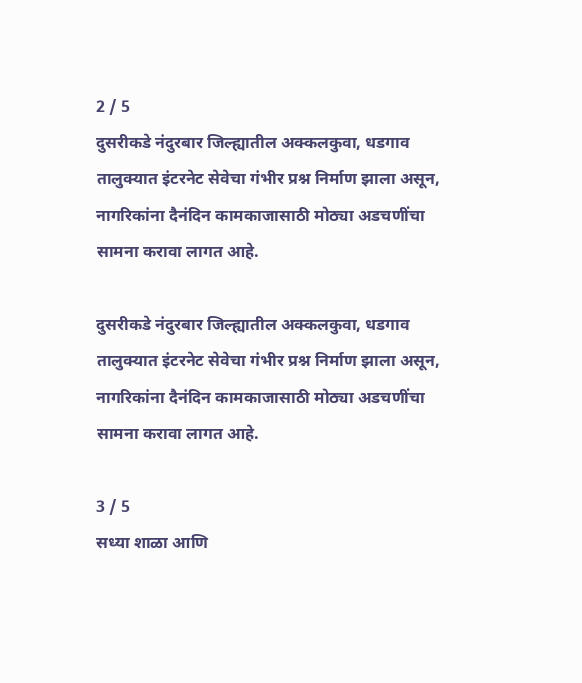2 / 5
दुसरीकडे नंदुरबार जिल्ह्यातील अक्कलकुवा, धडगाव तालुक्यात इंटरनेट सेवेचा गंभीर प्रश्न निर्माण झाला असून, नागरिकांना दैनंदिन कामकाजासाठी मोठ्या अडचणींचा सामना करावा लागत आहे.

दुसरीकडे नंदुरबार जिल्ह्यातील अक्कलकुवा, धडगाव तालुक्यात इंटरनेट सेवेचा गंभीर प्रश्न निर्माण झाला असून, नागरिकांना दैनंदिन कामकाजासाठी मोठ्या अडचणींचा सामना करावा लागत आहे.

3 / 5
सध्या शाळा आणि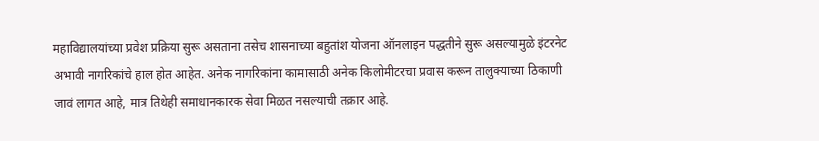महाविद्यालयांच्या प्रवेश प्रक्रिया सुरू असताना तसेच शासनाच्या बहुतांश योजना ऑनलाइन पद्धतीने सुरू असल्यामुळे इंटरनेट अभावी नागरिकांचे हाल होत आहेत. अनेक नागरिकांना कामासाठी अनेक किलोमीटरचा प्रवास करून तालुक्याच्या ठिकाणी जावं लागत आहे, मात्र तिथेही समाधानकारक सेवा मिळत नसल्याची तक्रार आहे.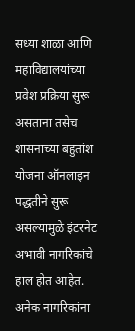सध्या शाळा आणि महाविद्यालयांच्या प्रवेश प्रक्रिया सुरू असताना तसेच शासनाच्या बहुतांश योजना ऑनलाइन पद्धतीने सुरू असल्यामुळे इंटरनेट अभावी नागरिकांचे हाल होत आहेत. अनेक नागरिकांना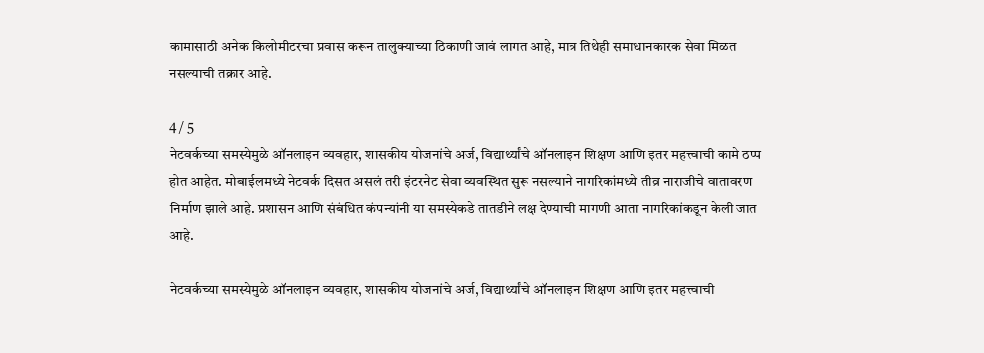कामासाठी अनेक किलोमीटरचा प्रवास करून तालुक्याच्या ठिकाणी जावं लागत आहे, मात्र तिथेही समाधानकारक सेवा मिळत नसल्याची तक्रार आहे.

4 / 5
नेटवर्कच्या समस्येमुळे ऑनलाइन व्यवहार, शासकीय योजनांचे अर्ज, विद्यार्थ्यांचे ऑनलाइन शिक्षण आणि इतर महत्त्वाची कामे ठप्प होत आहेत. मोबाईलमध्ये नेटवर्क दिसत असलं तरी इंटरनेट सेवा व्यवस्थित सुरू नसल्याने नागरिकांमध्ये तीव्र नाराजीचे वातावरण निर्माण झाले आहे. प्रशासन आणि संबंधित कंपन्यांनी या समस्येकडे तातडीने लक्ष देण्याची मागणी आता नागरिकांकडून केली जात आहे.

नेटवर्कच्या समस्येमुळे ऑनलाइन व्यवहार, शासकीय योजनांचे अर्ज, विद्यार्थ्यांचे ऑनलाइन शिक्षण आणि इतर महत्त्वाची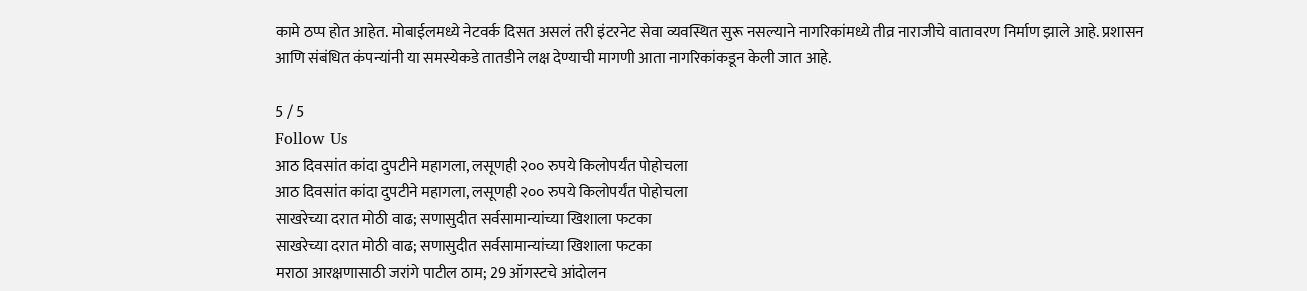कामे ठप्प होत आहेत. मोबाईलमध्ये नेटवर्क दिसत असलं तरी इंटरनेट सेवा व्यवस्थित सुरू नसल्याने नागरिकांमध्ये तीव्र नाराजीचे वातावरण निर्माण झाले आहे. प्रशासन आणि संबंधित कंपन्यांनी या समस्येकडे तातडीने लक्ष देण्याची मागणी आता नागरिकांकडून केली जात आहे.

5 / 5
Follow Us
आठ दिवसांत कांदा दुपटीने महागला, लसूणही २०० रुपये किलोपर्यंत पोहोचला
आठ दिवसांत कांदा दुपटीने महागला, लसूणही २०० रुपये किलोपर्यंत पोहोचला
साखरेच्या दरात मोठी वाढ; सणासुदीत सर्वसामान्यांच्या खिशाला फटका
साखरेच्या दरात मोठी वाढ; सणासुदीत सर्वसामान्यांच्या खिशाला फटका
मराठा आरक्षणासाठी जरांगे पाटील ठाम; 29 ऑगस्टचे आंदोलन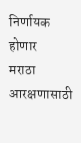निर्णायक होणार
मराठा आरक्षणासाठी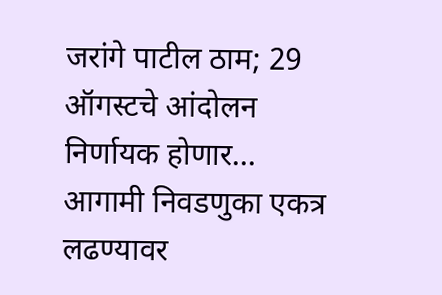जरांगे पाटील ठाम; 29 ऑगस्टचे आंदोलन निर्णायक होणार...
आगामी निवडणुका एकत्र लढण्यावर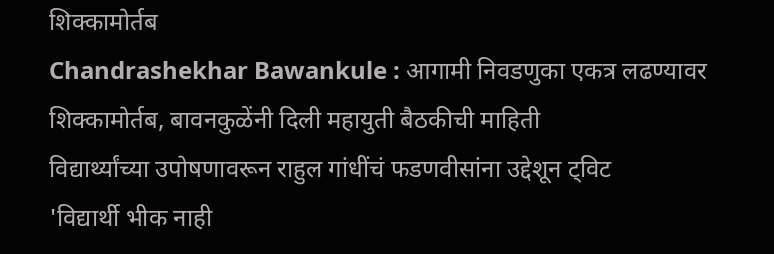शिक्कामोर्तब
Chandrashekhar Bawankule : आगामी निवडणुका एकत्र लढण्यावर शिक्कामोर्तब, बावनकुळेंनी दिली महायुती बैठकीची माहिती
विद्यार्थ्यांच्या उपोषणावरून राहुल गांधींचं फडणवीसांना उद्देशून ट्विट
'विद्यार्थी भीक नाही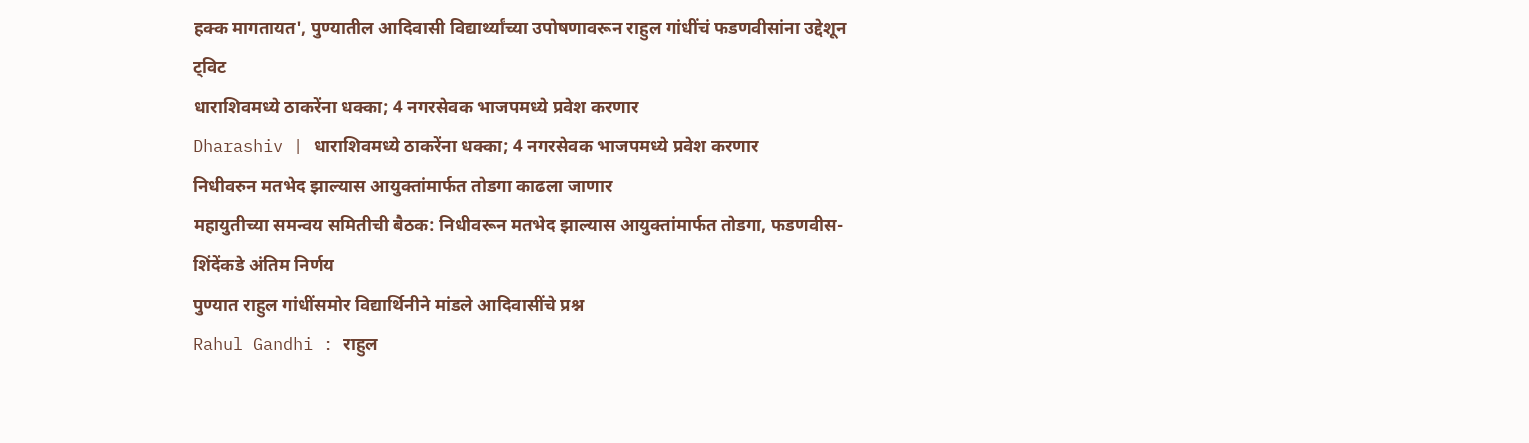हक्क मागतायत', पुण्यातील आदिवासी विद्यार्थ्यांच्या उपोषणावरून राहुल गांधींचं फडणवीसांना उद्देशून ट्विट
धाराशिवमध्ये ठाकरेंना धक्का; 4 नगरसेवक भाजपमध्ये प्रवेश करणार
Dharashiv | धाराशिवमध्ये ठाकरेंना धक्का; 4 नगरसेवक भाजपमध्ये प्रवेश करणार
निधीवरुन मतभेद झाल्यास आयुक्तांमार्फत तोडगा काढला जाणार
महायुतीच्या समन्वय समितीची बैठक: निधीवरून मतभेद झाल्यास आयुक्तांमार्फत तोडगा, फडणवीस-शिंदेंकडे अंतिम निर्णय
पुण्यात राहुल गांधींसमोर विद्यार्थिनीने मांडले आदिवासींचे प्रश्न
Rahul Gandhi : राहुल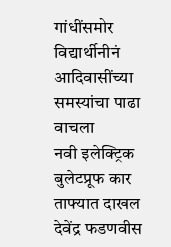गांधींसमोर विद्यार्थीनीनं आदिवासींच्या समस्यांचा पाढा वाचला
नवी इलेक्ट्रिक बुलेटप्रूफ कार ताफ्यात दाखल
देवेंद्र फडणवीस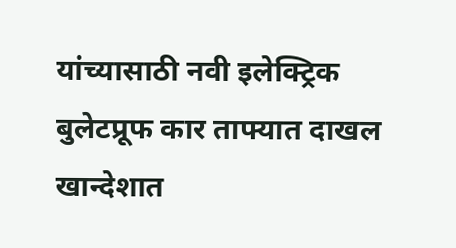यांच्यासाठी नवी इलेक्ट्रिक बुलेटप्रूफ कार ताफ्यात दाखल
खान्देशात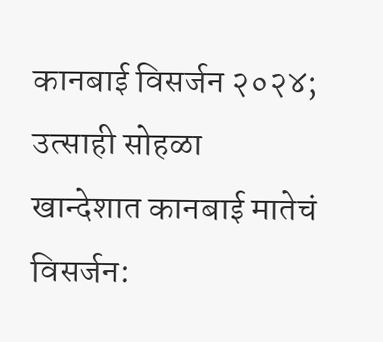कानबाई विसर्जन २०२४; उत्साही सोहळा
खान्देशात कानबाई मातेचं विसर्जन: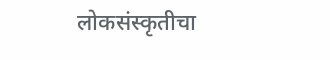लोकसंस्कृतीचा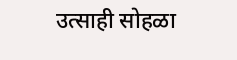उत्साही सोहळा